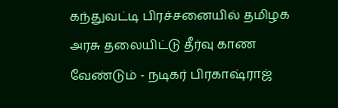கந்துவட்டி பிரச்சனையில் தமிழக அரசு தலையிட்டு தீர்வு காண வேண்டும் - நடிகர் பிரகாஷ்ராஜ்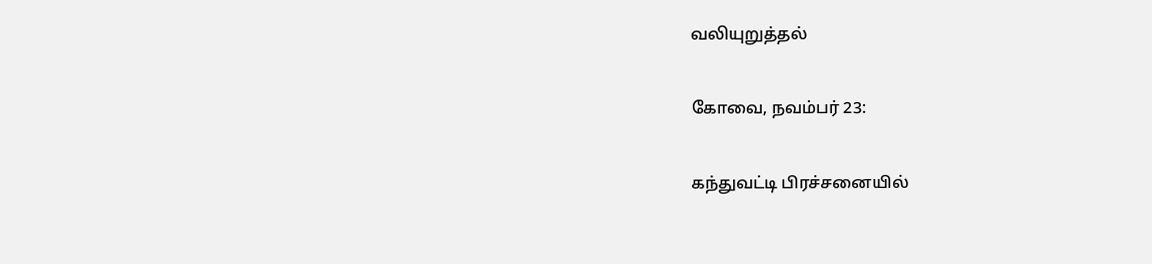வலியுறுத்தல்

கோவை, நவம்பர் 23:

கந்துவட்டி பிரச்சனையில்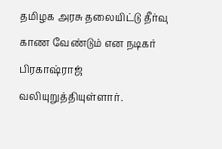தமிழக அரசு தலையிட்டு தீர்வு காண வேண்டும் என நடிகர் பிரகாஷ்ராஜ் வலியுறுத்தியுள்ளார்.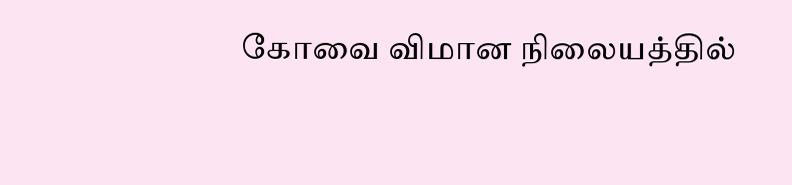கோவை விமான நிலையத்தில்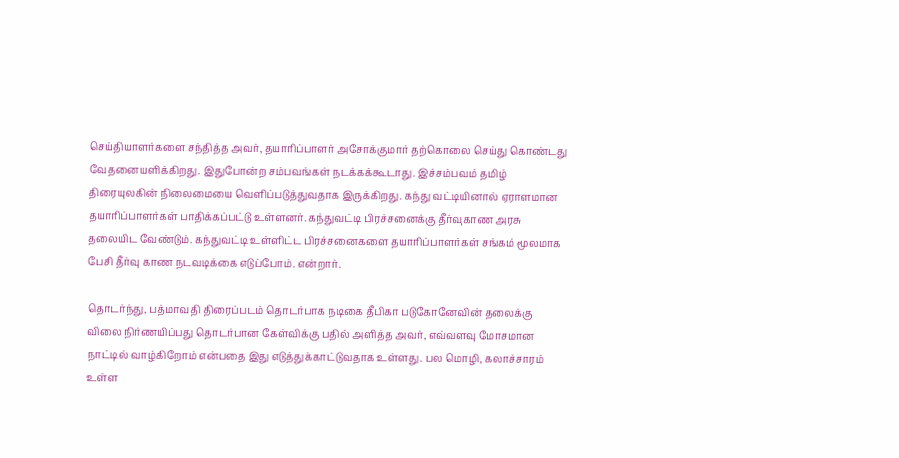செய்தியாளர்களை சந்தித்த அவர், தயாரிப்பாளர் அசோக்குமார் தற்கொலை செய்து கொண்டது வேதனையளிக்கிறது. இதுபோன்ற சம்பவங்கள் நடக்கக்கூடாது. இச்சம்பவம் தமிழ் திரையுலகின் நிலைமையை வெளிப்படுத்துவதாக இருக்கிறது. கந்து வட்டியினால் ஏராளமான தயாரிப்பாளர்கள் பாதிக்கப்பட்டு உள்ளனர். கந்துவட்டி பிரச்சனைக்கு தீர்வுகாண அரசு தலையிட வேண்டும். கந்துவட்டி உள்ளிட்ட பிரச்சனைகளை தயாரிப்பாளர்கள் சங்கம் மூலமாக பேசி தீர்வு காண நடவடிக்கை எடுப்போம். என்றார்.

தொடர்ந்து, பத்மாவதி திரைப்படம் தொடர்பாக நடிகை தீபிகா படுகோனேவின் தலைக்கு விலை நிர்ணயிப்பது தொடர்பான கேள்விக்கு பதில் அளித்த அவர், எவ்வளவு மோசமான நாட்டில் வாழ்கிறோம் என்பதை இது எடுத்துக்காட்டுவதாக உள்ளது. பல மொழி, கலாச்சாரம் உள்ள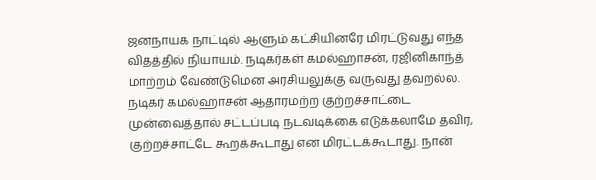ஜனநாயக நாட்டில் ஆளும் கட்சியினரே மிரட்டுவது எந்த விதத்தில் நியாயம். நடிகர்கள் கமல்ஹாசன், ரஜினிகாந்த் மாற்றம் வேண்டுமென அரசியலுக்கு வருவது தவறல்ல. நடிகர் கமல்ஹாசன் ஆதாரமற்ற குற்றச்சாட்டை முன்வைத்தால் சட்டப்படி நடவடிக்கை எடுக்கலாமே தவிர, குற்றச்சாட்டே கூறக்கூடாது என மிரட்டக்கூடாது. நான்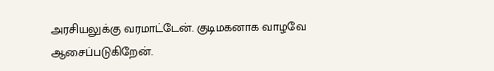அரசியலுக்கு வரமாட்டேன். குடிமகனாக வாழவே ஆசைப்படுகிறேன்.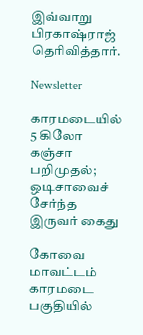இவ்வாறு பிரகாஷ்ராஜ் தெரிவித்தார்.

Newsletter

காரமடையில் 5 கிலோ கஞ்சா பறிமுதல்; ஒடிசாவைச் சேர்ந்த இருவர் கைது

கோவை மாவட்டம் காரமடை பகுதியில்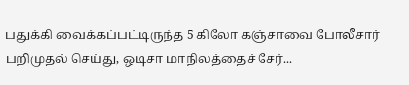பதுக்கி வைக்கப்பட்டிருந்த 5 கிலோ கஞ்சாவை போலீசார் பறிமுதல் செய்து, ஒடிசா மாநிலத்தைச் சேர்...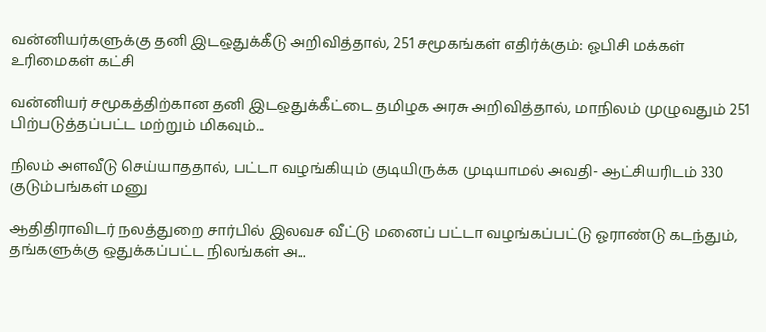வன்னியர்களுக்கு தனி இடஒதுக்கீடு அறிவித்தால், 251 சமூகங்கள் எதிர்க்கும்: ஓபிசி மக்கள் உரிமைகள் கட்சி

வன்னியர் சமூகத்திற்கான தனி இடஒதுக்கீட்டை தமிழக அரசு அறிவித்தால், மாநிலம் முழுவதும் 251 பிற்படுத்தப்பட்ட மற்றும் மிகவும்...

நிலம் அளவீடு செய்யாததால், பட்டா வழங்கியும் குடியிருக்க முடியாமல் அவதி- ஆட்சியரிடம் 330 குடும்பங்கள் மனு

ஆதிதிராவிடர் நலத்துறை சார்பில் இலவச வீட்டு மனைப் பட்டா வழங்கப்பட்டு ஓராண்டு கடந்தும், தங்களுக்கு ஒதுக்கப்பட்ட நிலங்கள் அ...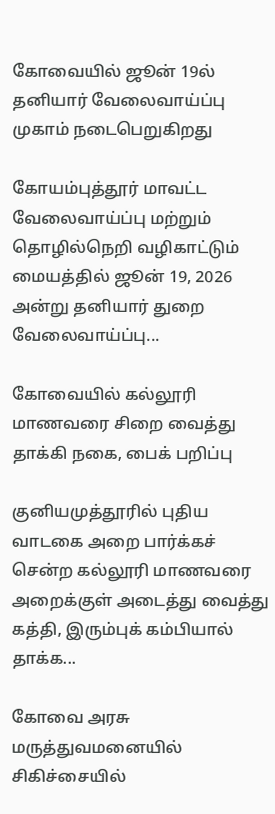கோவையில் ஜூன் 19ல் தனியார் வேலைவாய்ப்பு முகாம் நடைபெறுகிறது

கோயம்புத்தூர் மாவட்ட வேலைவாய்ப்பு மற்றும் தொழில்நெறி வழிகாட்டும் மையத்தில் ஜூன் 19, 2026 அன்று தனியார் துறை வேலைவாய்ப்பு...

கோவையில் கல்லூரி மாணவரை சிறை வைத்து தாக்கி நகை, பைக் பறிப்பு

குனியமுத்தூரில் புதிய வாடகை அறை பார்க்கச் சென்ற கல்லூரி மாணவரை அறைக்குள் அடைத்து வைத்து கத்தி, இரும்புக் கம்பியால் தாக்க...

கோவை அரசு மருத்துவமனையில் சிகிச்சையில்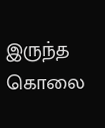இருந்த கொலை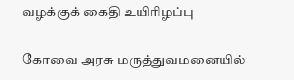வழக்குக் கைதி உயிரிழப்பு

கோவை அரசு மருத்துவமனையில்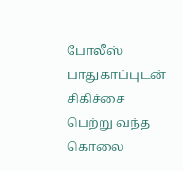போலீஸ் பாதுகாப்புடன் சிகிச்சை பெற்று வந்த கொலை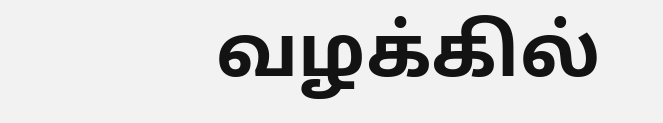வழக்கில்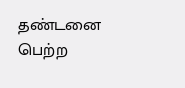தண்டனை பெற்ற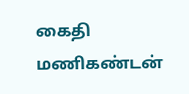கைதி மணிகண்டன்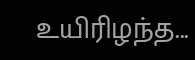உயிரிழந்த...